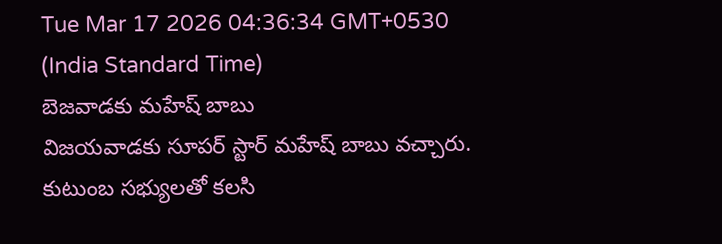Tue Mar 17 2026 04:36:34 GMT+0530 (India Standard Time)
బెజవాడకు మహేష్ బాబు
విజయవాడకు సూపర్ స్టార్ మహేష్ బాబు వచ్చారు. కుటుంబ సభ్యులతో కలసి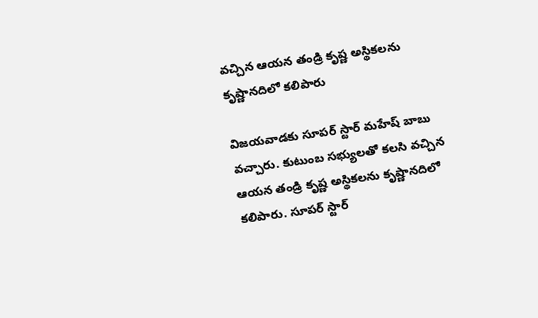వచ్చిన ఆయన తండ్రి కృష్ణ అస్థికలను కృష్ణానదిలో కలిపారు

విజయవాడకు సూపర్ స్టార్ మహేష్ బాబు వచ్చారు. కుటుంబ సభ్యులతో కలసి వచ్చిన ఆయన తండ్రి కృష్ణ అస్థికలను కృష్ణానదిలో కలిపారు. సూపర్ స్టార్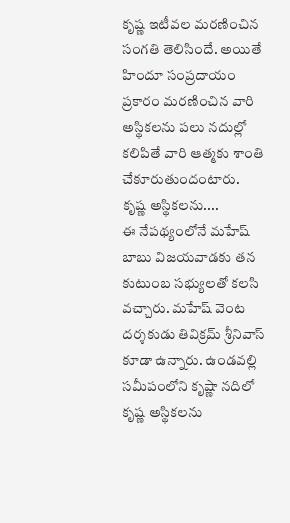కృష్ణ ఇటీవల మరణించిన సంగతి తెలిసిందే. అయితే హిందూ సంప్రదాయం ప్రకారం మరణించిన వారి అస్థికలను పలు నదుల్లో కలిపితే వారి ఆత్మకు శాంతి చేకూరుతుందంటారు.
కృష్ణ అస్థికలను....
ఈ నేపథ్యంలోనే మహేష్ బాబు విజయవాడకు తన కుటుంబ సభ్యులతో కలసి వచ్చారు. మహేష్ వెంట దర్శకుడు తివిక్రమ్ శ్రీనివాస్ కూడా ఉన్నారు. ఉండవల్లి సమీపంలోని కృష్ణా నదిలో కృష్ణ అస్థికలను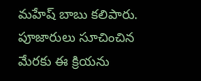మహేష్ బాబు కలిపారు. పూజారులు సూచించిన మేరకు ఈ క్రియను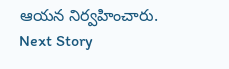ఆయన నిర్వహించారు.
Next Story